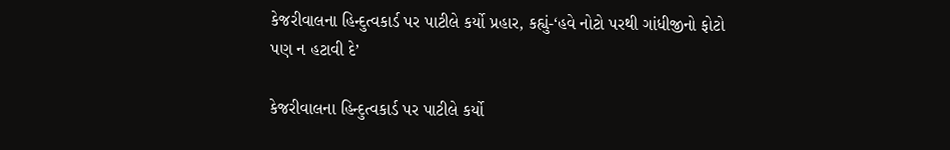કેજરીવાલના હિન્દુત્વકાર્ડ પર પાટીલે કર્યો પ્રહાર, કહ્યું-‘હવે નોટો પરથી ગાંધીજીનો ફોટો પણ ન હટાવી દે’

કેજરીવાલના હિન્દુત્વકાર્ડ પર પાટીલે કર્યો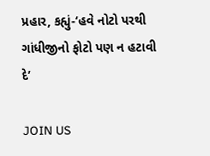પ્રહાર, કહ્યું-‘હવે નોટો પરથી ગાંધીજીનો ફોટો પણ ન હટાવી દે’

JOIN US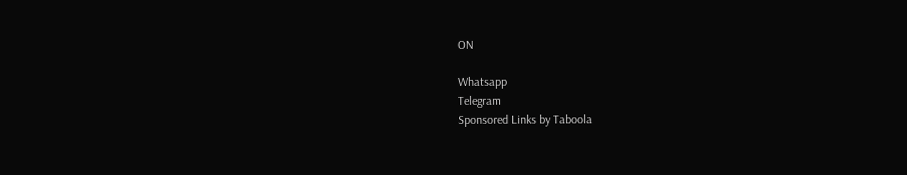ON

Whatsapp
Telegram
Sponsored Links by Taboola